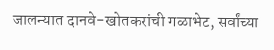जालन्यात दानवे-खोतकरांची गळाभेट, सर्वांच्या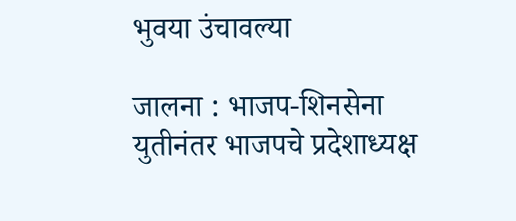भुवया उंचावल्या

जालना : भाजप-शिनसेना युतीनंतर भाजपचे प्रदेशाध्यक्ष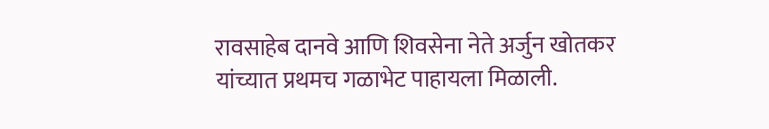रावसाहेब दानवे आणि शिवसेना नेते अर्जुन खोतकर यांच्यात प्रथमच गळाभेट पाहायला मिळाली.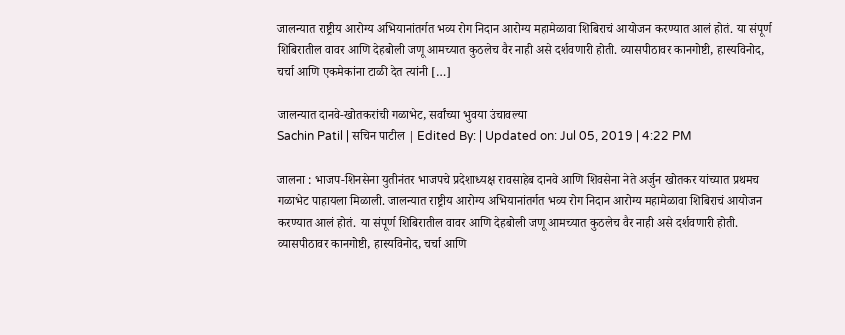जालन्यात राष्ट्रीय आरोग्य अभियानांतर्गत भव्य रोग निदान आरोग्य महामेळावा शिबिराचं आयोजन करण्यात आलं होतं. या संपूर्ण शिबिरातील वावर आणि देहबोली जणू आमच्यात कुठलेच वैर नाही असे दर्शवणारी होती. व्यासपीठावर कानगोष्टी, हास्यविनोद, चर्चा आणि एकमेकांना टाळी देत त्यांनी […]

जालन्यात दानवे-खोतकरांची गळाभेट, सर्वांच्या भुवया उंचावल्या
Sachin Patil | सचिन पाटील | Edited By: | Updated on: Jul 05, 2019 | 4:22 PM

जालना : भाजप-शिनसेना युतीनंतर भाजपचे प्रदेशाध्यक्ष रावसाहेब दानवे आणि शिवसेना नेते अर्जुन खोतकर यांच्यात प्रथमच गळाभेट पाहायला मिळाली. जालन्यात राष्ट्रीय आरोग्य अभियानांतर्गत भव्य रोग निदान आरोग्य महामेळावा शिबिराचं आयोजन करण्यात आलं होतं. या संपूर्ण शिबिरातील वावर आणि देहबोली जणू आमच्यात कुठलेच वैर नाही असे दर्शवणारी होती. व्यासपीठावर कानगोष्टी, हास्यविनोद, चर्चा आणि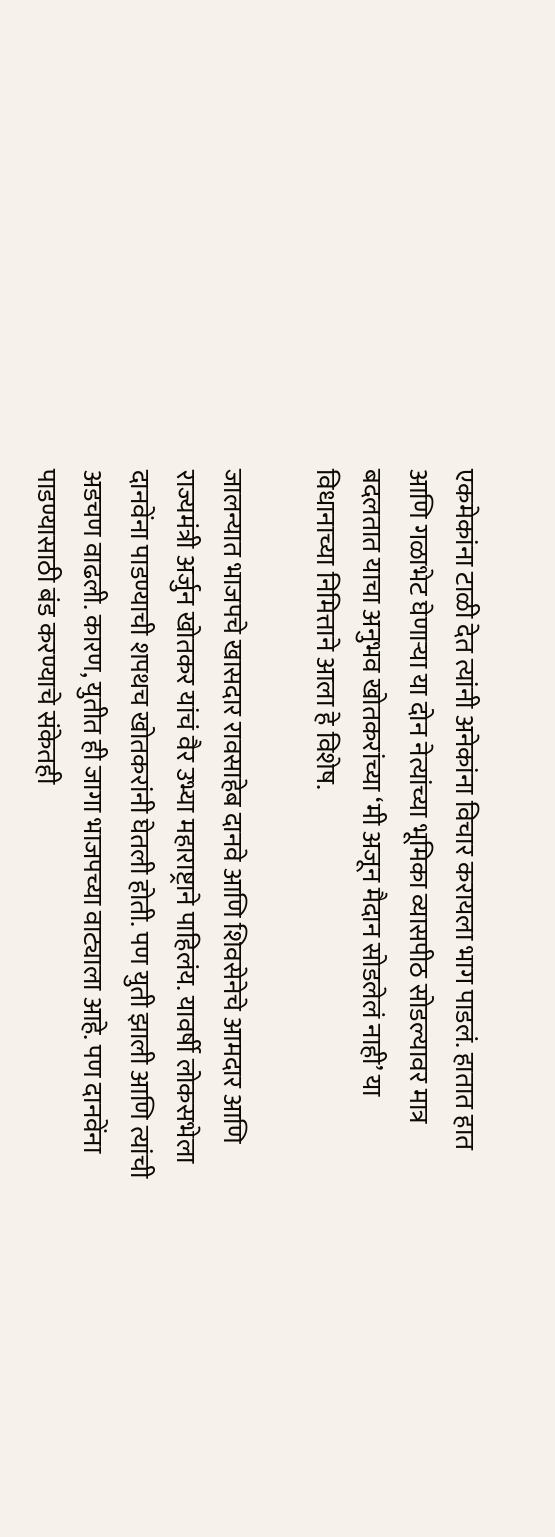एकमेकांना टाळी देत त्यांनी अनेकांना विचार करायला भाग पाडलं. हातात हात आणि गळाभेट घेणाऱ्या या दोन नेत्यांच्या भूमिका व्यासपीठ सोडल्यावर मात्र बदलतात याचा अनुभव खोतकरांच्या ‘मी अजून मैदान सोडलेलं नाही’ या विधानाच्या निमित्ताने आला हे विशेष.

जालन्यात भाजपचे खासदार रावसाहेब दानवे आणि शिवसेनेचे आमदार आणि राज्यमंत्री अर्जुन खोतकर यांचं वैर उभ्या महाराष्ट्राने पाहिलंय. यावर्षी लोकसभेला दानवेंना पाडण्याची शपथच खोतकरांनी घेतली होती. पण युती झाली आणि त्यांची अडचण वाढली. कारण, युतीत ही जागा भाजपच्या वाट्याला आहे. पण दानवेंना पाडण्यासाठी बंड करण्याचे संकेतही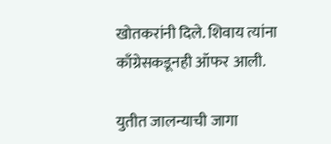खोतकरांनी दिले. शिवाय त्यांना काँग्रेसकडूनही ऑफर आली.

युतीत जालन्याची जागा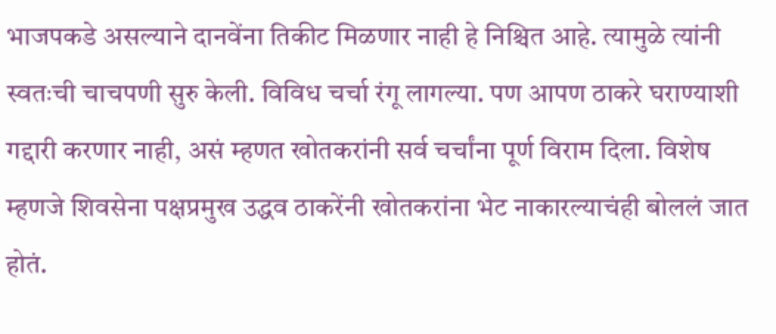भाजपकडे असल्याने दानवेंना तिकीट मिळणार नाही हे निश्चित आहे. त्यामुळे त्यांनी स्वतःची चाचपणी सुरु केली. विविध चर्चा रंगू लागल्या. पण आपण ठाकरे घराण्याशी गद्दारी करणार नाही, असं म्हणत खोतकरांनी सर्व चर्चांना पूर्ण विराम दिला. विशेष म्हणजे शिवसेना पक्षप्रमुख उद्धव ठाकरेंनी खोतकरांना भेट नाकारल्याचंही बोललं जात होतं.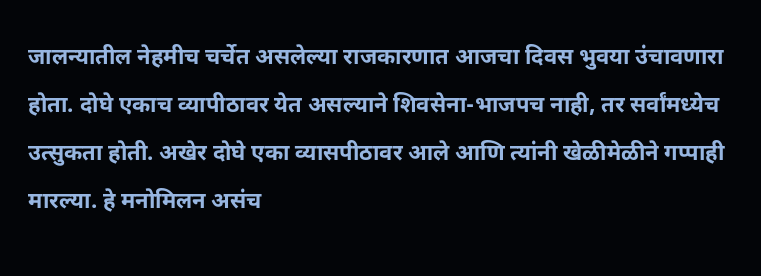जालन्यातील नेहमीच चर्चेत असलेल्या राजकारणात आजचा दिवस भुवया उंचावणारा होता. दोघे एकाच व्यापीठावर येत असल्याने शिवसेना-भाजपच नाही, तर सर्वांमध्येच उत्सुकता होती. अखेर दोघे एका व्यासपीठावर आले आणि त्यांनी खेळीमेळीने गप्पाही मारल्या. हे मनोमिलन असंच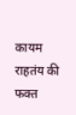कायम राहतंय की फक्त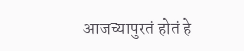आजच्यापुरतं होतं हे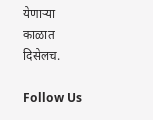येणाऱ्या काळात दिसेलच.

Follow Us